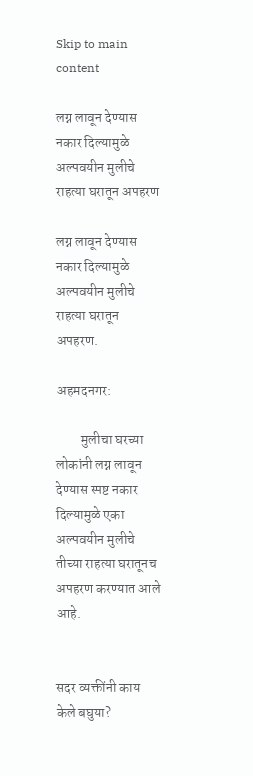Skip to main content

लग्न लावून देण्यास नकार दिल्यामुळे अल्पवयीन मुलीचे राहत्या घरातून अपहरण

लग्न लावून देण्यास नकार दिल्यामुळे अल्पवयीन मुलीचे राहत्या घरातून अपहरण.

अहमदनगर:

         मुलीचा घरच्या लोकांनी लग्न लावून देण्यास स्पष्ट नकार दिल्यामुळे एका अल्पवयीन मुलीचे तीच्या राहत्या घरातूनच अपहरण करण्यात आले आहे.


सदर व्यक्तींनी काय केले बघुया?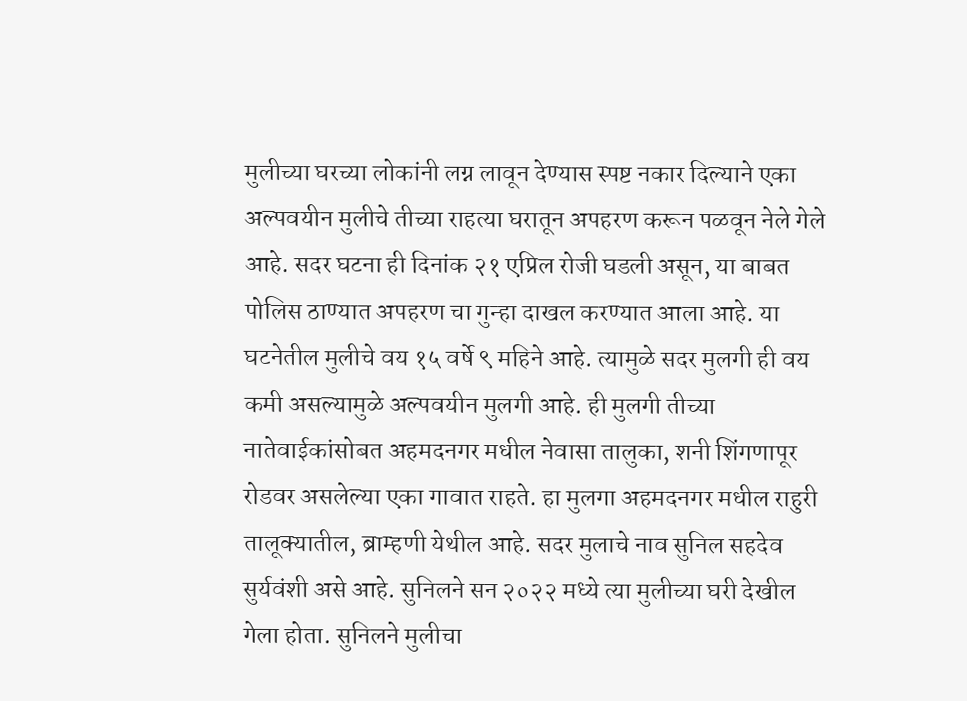मुलीच्या घरच्या लोकांनी लग्न लावून देण्यास स्पष्ट नकार दिल्याने एका अल्पवयीन मुलीचे तीच्या राहत्या घरातून अपहरण करून पळवून नेले गेले आहे. सदर घटना ही दिनांक २१ एप्रिल रोजी घडली असून, या बाबत पोलिस ठाण्यात अपहरण चा गुन्हा दाखल करण्यात आला आहे. या घटनेतील मुलीचे वय १५ वर्षे ९ महिने आहे. त्यामुळे सदर मुलगी ही वय कमी असल्यामुळे अल्पवयीन मुलगी आहे. ही मुलगी तीच्या नातेवाईकांसोबत अहमदनगर मधील नेवासा तालुका, शनी शिंगणापूर रोडवर असलेल्या एका गावात राहते. हा मुलगा अहमदनगर मधील राहुरी तालूक्यातील, ब्राम्हणी येथील आहे. सदर मुलाचे नाव सुनिल सहदेव सुर्यवंशी असे आहे. सुनिलने सन २०२२ मध्ये त्या मुलीच्या घरी देखील गेला होता. सुनिलने मुलीचा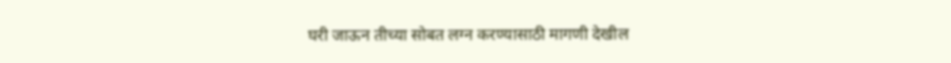घरी जाऊन तीच्या सोबत लग्न करण्यासाठी मागणी देखील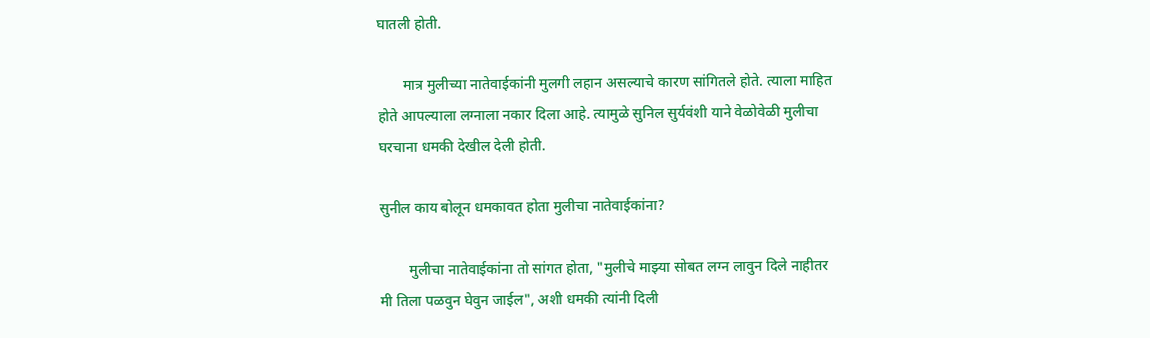घातली होती.

       मात्र मुलीच्या नातेवाईकांनी मुलगी लहान असल्याचे कारण सांगितले होते. त्याला माहित होते आपल्याला लग्नाला नकार दिला आहे. त्यामुळे सुनिल सुर्यवंशी याने वेळोवेळी मुलीचा घरचाना धमकी देखील देली होती.

सुनील काय बोलून धमकावत होता मुलीचा नातेवाईकांना?

        मुलीचा नातेवाईकांना तो सांगत होता, "मुलीचे माझ्या सोबत लग्न लावुन दिले नाहीतर मी तिला पळवुन घेवुन जाईल", अशी धमकी त्यांनी दिली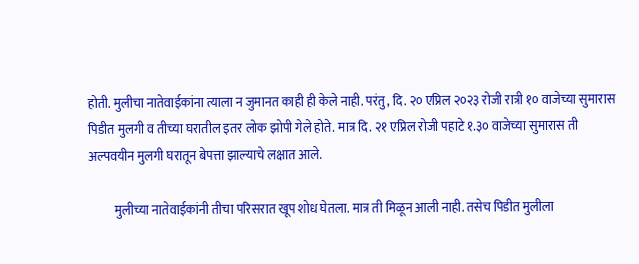होती. मुलीचा नातेवाईकांना त्याला न जुमानत काही ही केले नाही. परंतु, दि. २० एप्रिल २०२३ रोजी रात्री १० वाजेच्या सुमारास पिडीत मुलगी व तीच्या घरातील इतर लोक झोपी गेले होते. मात्र दि. २१ एप्रिल रोजी पहाटे १.३० वाजेच्या सुमारास ती अल्पवयीन मुलगी घरातून बेपत्ता झाल्याचे लक्षात आले.

          मुलीच्या नातेवाईकांनी तीचा परिसरात खूप शोध घेतला. मात्र ती मिळून आली नाही. तसेच पिडीत मुलीला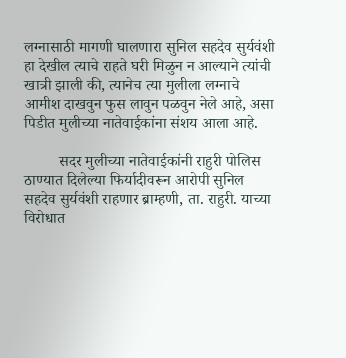लग्नासाठी मागणी घालणारा सुनिल सहदेव सुर्यवंशी हा देखील त्याचे राहते घरी मिळुन न आल्याने त्यांची खात्री झाली की, त्यानेच त्या मुलीला लग्नाचे आमीश दाखवुन फुस लावुन पळवुन नेले आहे, असा पिडीत मुलीच्या नातेवाईकांना संशय आला आहे.

         सदर मुलीच्या नातेवाईकांनी राहुरी पोलिस ठाण्यात दिलेल्या फिर्यादीवरून आरोपी सुनिल सहदेव सुर्यवंशी राहणार ब्राम्हणी, ता. राहुरी. याच्या विरोधात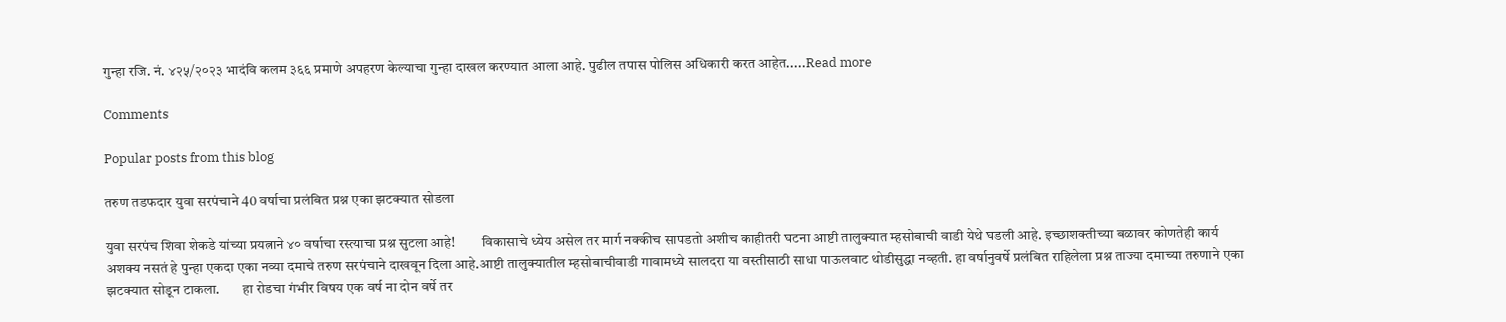गुन्हा रजि. नं. ४२५/२०२३ भादंवि कलम ३६६ प्रमाणे अपहरण केल्याचा गुन्हा दाखल करण्यात आला आहे. पुढील तपास पोलिस अधिकारी करत आहेत.....Read more

Comments

Popular posts from this blog

तरुण तडफदार युवा सरपंचाने 40 वर्षाचा प्रलंबित प्रश्न एका झटक्यात सोडला

युवा सरपंच शिवा शेकडे यांच्या प्रयत्नाने ४० वर्षाचा रस्त्याचा प्रश्न सुटला आहे!         विकासाचे ध्येय असेल तर मार्ग नक्कीच सापडतो अशीच काहीतरी घटना आष्टी तालुक्यात म्हसोबाची वाडी येथे घडली आहे. इच्छाशक्तीच्या बळावर कोणतेही कार्य अशक्य नसतं हे पुन्हा एकदा एका नव्या दमाचे तरुण सरपंचाने दाखवून दिला आहे.आष्टी तालुक्यातील म्हसोबाचीवाडी गावामध्ये सालदरा या वस्तीसाठी साधा पाऊलवाट थोडीसुद्धा नव्हती. हा वर्षानुवर्षे प्रलंबित राहिलेला प्रश्न ताज्या दमाच्या तरुणाने एका झटक्यात सोडून टाकला.        हा रोडचा गंभीर विषय एक वर्ष ना दोन वर्षे तर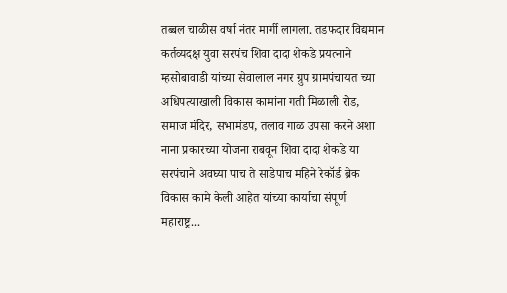तब्बल चाळीस वर्षा नंतर मार्गी लागला. तडफदार विद्यमान कर्तव्यदक्ष युवा सरपंच शिवा दादा शेकडे प्रयत्नाने म्हसोबावाडी यांच्या सेवालाल नगर ग्रुप ग्रामपंचायत च्या अधिपत्याखाली विकास कामांना गती मिळाली रोड, समाज मंदिर, सभामंडप, तलाव गाळ उपसा करने अशा नाना प्रकारच्या योजना राबवून शिवा दादा शेकडे या सरपंचाने अवघ्या पाच ते साडेपाच महिने रेकॉर्ड ब्रेक विकास कामे केली आहेत यांच्या कार्याचा संपूर्ण महाराष्ट्र...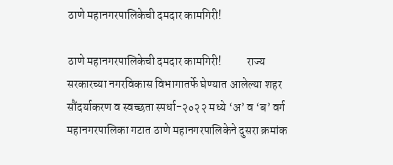ठाणे महानगरपालिकेची दमदार कामगिरी!

ठाणे महानगरपालिकेची दमदार कामगिरी!           राज्य सरकारच्या नगरविकास विभागातर्फे घेण्यात आलेल्या शहर सौंदर्याकरण व स्वच्छता स्पर्धा-२०२२ मध्ये ‘अ’ व ‘ब’ वर्ग महानगरपालिका गटात ठाणे महानगरपालिकेने दुसरा क्रमांक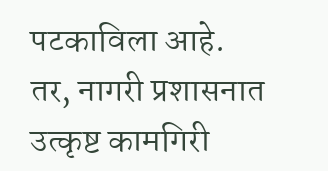पटकाविला आहे.               तर, नागरी प्रशासनात उत्कृष्ट कामगिरी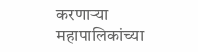करणाऱ्या महापालिकांच्या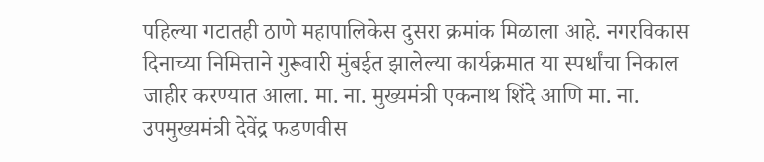पहिल्या गटातही ठाणे महापालिकेस दुसरा क्रमांक मिळाला आहे. नगरविकास दिनाच्या निमित्ताने गुरूवारी मुंबईत झालेल्या कार्यक्रमात या स्पर्धांचा निकाल जाहीर करण्यात आला. मा. ना. मुख्यमंत्री एकनाथ शिंदे आणि मा. ना. उपमुख्यमंत्री देवेंद्र फडणवीस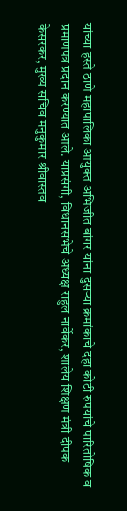यांच्या हस्ते ठाणे महापालिका आयुक्त अभिजीत बांगर यांना दुसऱ्या क्रमांकाचे दहा कोटी रुपयांचे पारितोषिक व प्रमाणपत्र प्रदान करण्यात आले. याप्रसंगी, विधानसभेचे अध्यक्ष राहुल नार्वेकर, शालेय शिक्षण मंत्री दीपक केसरकर, मुख्य सचिव मनुकुमार श्रीवास्तव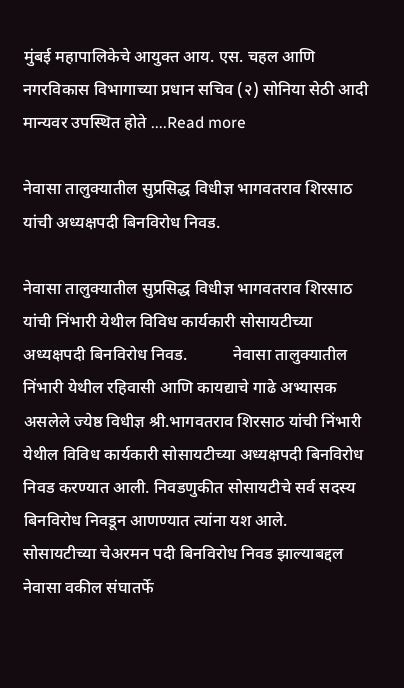मुंबई महापालिकेचे आयुक्त आय. एस. चहल आणि नगरविकास विभागाच्या प्रधान सचिव (२) सोनिया सेठी आदी मान्यवर उपस्थित होते ....Read more

नेवासा तालुक्यातील सुप्रसिद्ध विधीज्ञ भागवतराव शिरसाठ यांची अध्यक्षपदी बिनविरोध निवड.

नेवासा तालुक्यातील सुप्रसिद्ध विधीज्ञ भागवतराव शिरसाठ यांची निंभारी येथील विविध कार्यकारी सोसायटीच्या अध्यक्षपदी बिनविरोध निवड.           नेवासा तालुक्यातील निंभारी येथील रहिवासी आणि कायद्याचे गाढे अभ्यासक असलेले ज्येष्ठ विधीज्ञ श्री.भागवतराव शिरसाठ यांची निंभारी येथील विविध कार्यकारी सोसायटीच्या अध्यक्षपदी बिनविरोध निवड करण्यात आली. निवडणुकीत सोसायटीचे सर्व सदस्य बिनविरोध निवडून आणण्यात त्यांना यश आले.         सोसायटीच्या चेअरमन पदी बिनविरोध निवड झाल्याबद्दल नेवासा वकील संघातर्फे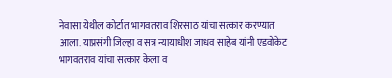नेवासा येथील कोर्टात भागवतराव शिरसाठ यांचा सत्कार करण्यात आला. याप्रसंगी जिल्हा व सत्र न्यायाधीश जाधव साहेब यांनी एडवोकेट भागवतराव यांचा सत्कार केला व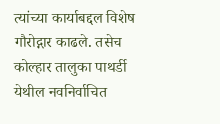त्यांच्या कार्याबद्दल विशेष गौरोद्गार काढले. तसेच कोल्हार तालुका पाथर्डी येथील नवनिर्वाचित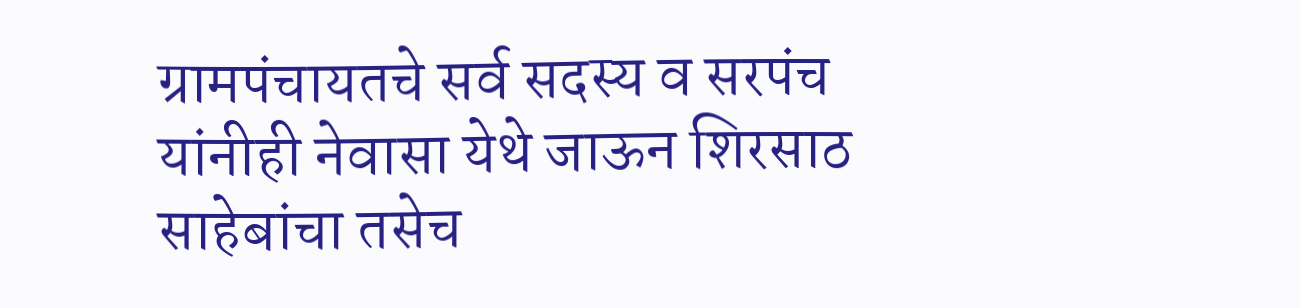ग्रामपंचायतचे सर्व सदस्य व सरपंच यांनीही नेवासा येथे जाऊन शिरसाठ साहेबांचा तसेच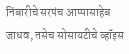निंबारीचे सरपंच आप्पासाहेब जाधव, तसेच सोसायटीचे व्हॉइस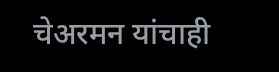चेअरमन यांचाही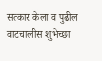सत्कार केला व पुढील वाटचालीस शुभेच्छा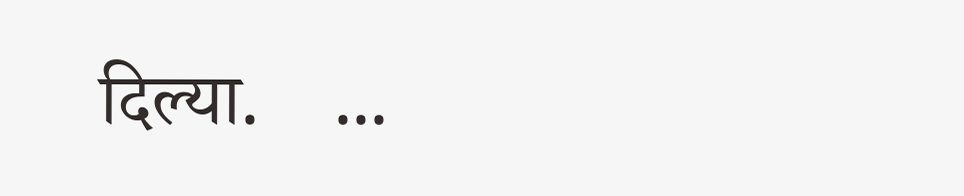दिल्या.    ...